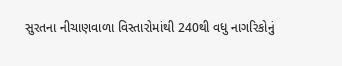સુરતના નીચાણવાળા વિસ્તારોમાંથી 240થી વધુ નાગરિકોનું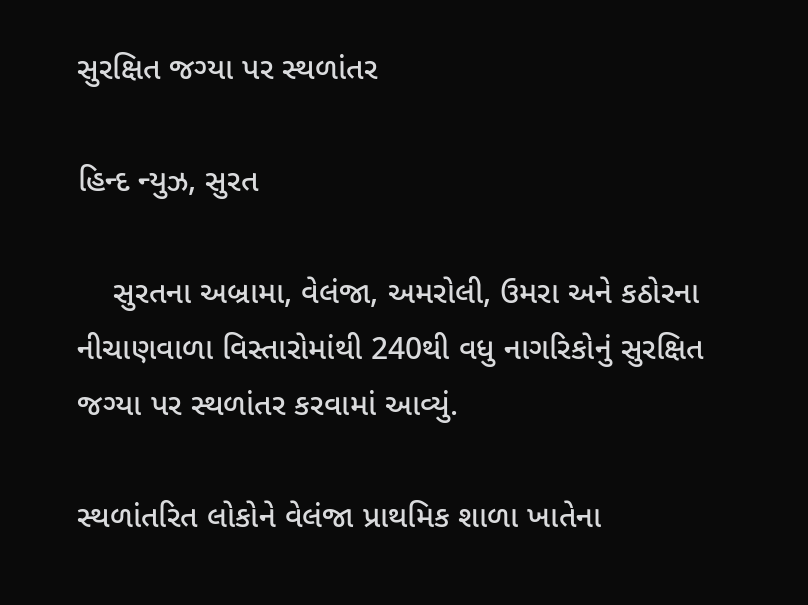સુરક્ષિત જગ્યા પર સ્થળાંતર

હિન્દ ન્યુઝ, સુરત

    સુરતના અબ્રામા, વેલંજા, અમરોલી, ઉમરા અને કઠોરના નીચાણવાળા વિસ્તારોમાંથી 240થી વધુ નાગરિકોનું સુરક્ષિત જગ્યા પર સ્થળાંતર કરવામાં આવ્યું.

સ્થળાંતરિત લોકોને વેલંજા પ્રાથમિક શાળા ખાતેના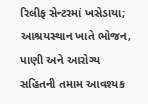રિલીફ સેન્ટરમાં ખસેડાયા; આશ્રયસ્થાન ખાતે ભોજન, પાણી અને આરોગ્ય સહિતની તમામ આવશ્યક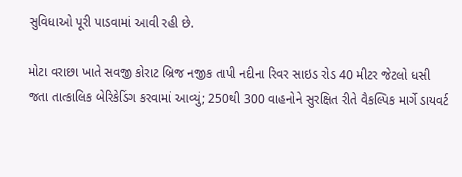સુવિધાઓ પૂરી પાડવામાં આવી રહી છે.

મોટા વરાછા ખાતે સવજી કોરાટ બ્રિજ નજીક તાપી નદીના રિવર સાઇડ રોડ 40 મીટર જેટલો ધસી જતા તાત્કાલિક બેરિકેડિંગ કરવામાં આવ્યું; 250થી 300 વાહનોને સુરક્ષિત રીતે વૈકલ્પિક માર્ગે ડાયવર્ટ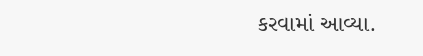કરવામાં આવ્યા.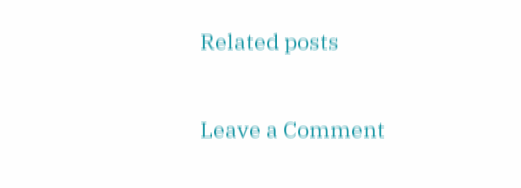Related posts

Leave a Comment